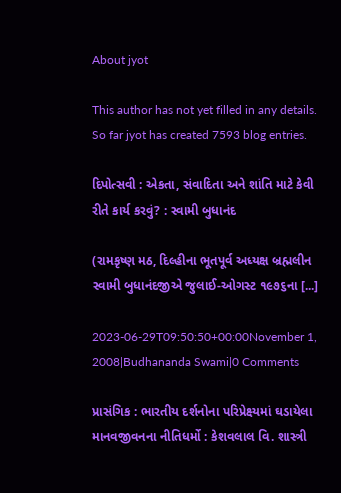About jyot

This author has not yet filled in any details.
So far jyot has created 7593 blog entries.

દિપોત્સવી : એકતા, સંવાદિતા અને શાંતિ માટે કેવી રીતે કાર્ય કરવું? : સ્વામી બુધાનંદ

(રામકૃષ્ણ મઠ, દિલ્હીના ભૂતપૂર્વ અધ્યક્ષ બ્રહ્મલીન સ્વામી બુધાનંદજીએ જુલાઈ-ઓગસ્ટ ૧૯૭૬ના [...]

2023-06-29T09:50:50+00:00November 1, 2008|Budhananda Swami|0 Comments

પ્રાસંગિક : ભારતીય દર્શનોના પરિપ્રેક્ષ્યમાં ઘડાયેલા માનવજીવનના નીતિધર્મો : કેશવલાલ વિ. શાસ્ત્રી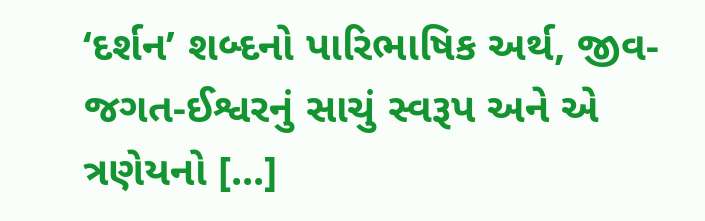‘દર્શન’ શબ્દનો પારિભાષિક અર્થ, જીવ-જગત-ઈશ્વરનું સાચું સ્વરૂપ અને એ ત્રણેયનો [...]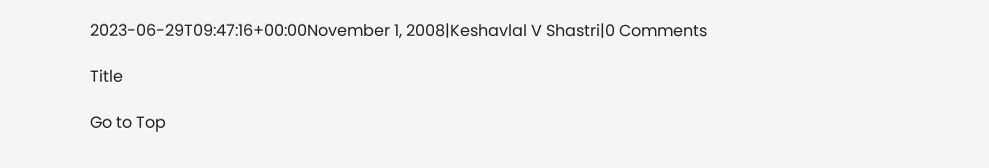2023-06-29T09:47:16+00:00November 1, 2008|Keshavlal V Shastri|0 Comments

Title

Go to Top